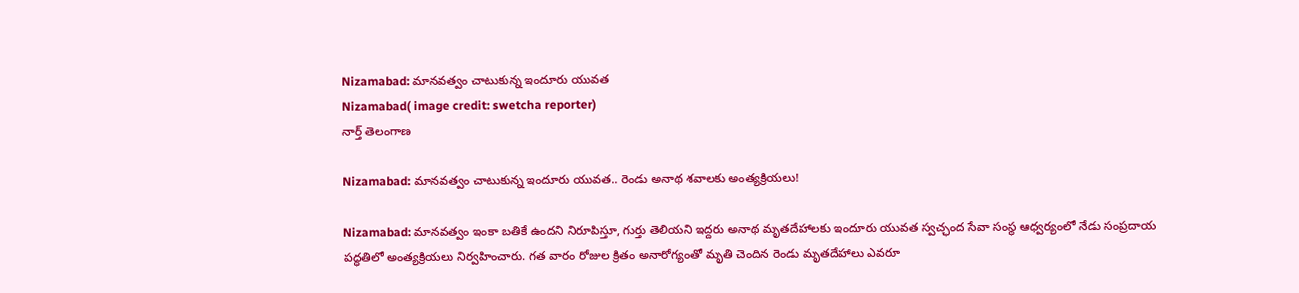Nizamabad: మానవత్వం చాటుకున్న ఇందూరు యువత
Nizamabad( image credit: swetcha reporter)
నార్త్ తెలంగాణ

Nizamabad: మానవత్వం చాటుకున్న ఇందూరు యువత.. రెండు అనాథ శవాలకు అంత్యక్రియలు!

Nizamabad: మానవత్వం ఇంకా బతికే ఉందని నిరూపిస్తూ, గుర్తు తెలియని ఇద్దరు అనాథ మృతదేహాలకు ఇందూరు యువత స్వచ్ఛంద సేవా సంస్థ ఆధ్వర్యంలో నేడు సంప్రదాయ పద్ధతిలో అంత్యక్రియలు నిర్వహించారు. గత వారం రోజుల క్రితం అనారోగ్యంతో మృతి చెందిన రెండు మృతదేహాలు ఎవరూ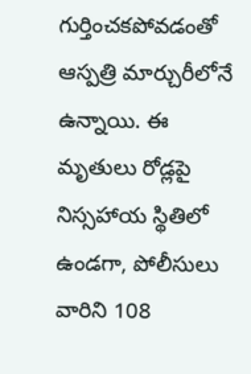గుర్తించకపోవడంతో ఆస్పత్రి మార్చురీలోనే ఉన్నాయి. ఈ మృతులు రోడ్లపై నిస్సహాయ స్థితిలో ఉండగా, పోలీసులు వారిని 108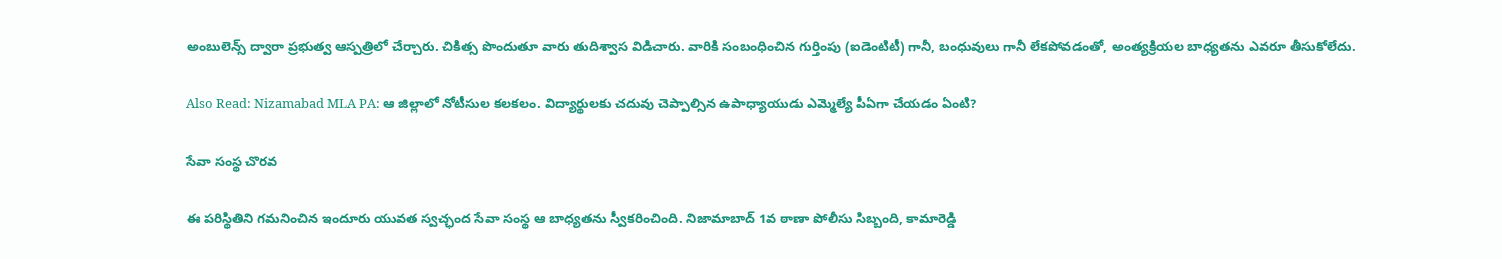అంబులెన్స్ ద్వారా ప్రభుత్వ ఆస్పత్రిలో చేర్చారు. చికిత్స పొందుతూ వారు తుదిశ్వాస విడిచారు. వారికి సంబంధించిన గుర్తింపు (ఐడెంటిటీ) గానీ, బంధువులు గానీ లేకపోవడంతో, అంత్యక్రియల బాధ్యతను ఎవరూ తీసుకోలేదు.

Also Read: Nizamabad MLA PA: ఆ జిల్లాలో నోటీసుల కలకలం. విద్యార్థులకు చదువు చెప్పాల్సిన ఉపాధ్యాయుడు ఎమ్మెల్యే పీఏగా చేయడం ఏంటి?

సేవా సంస్థ చొరవ

ఈ పరిస్థితిని గమనించిన ఇందూరు యువత స్వచ్ఛంద సేవా సంస్థ ఆ బాధ్యతను స్వీకరించింది. నిజామాబాద్ 1వ ఠాణా పోలీసు సిబ్బంది, కామారెడ్డి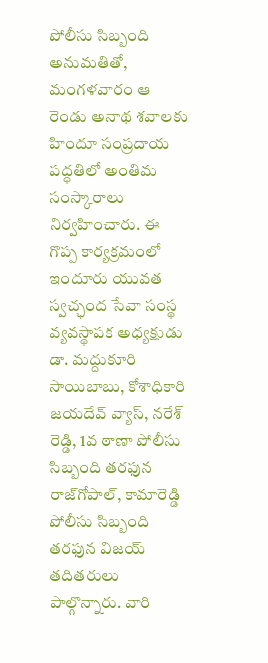పోలీసు సిబ్బంది అనుమతితో, మంగళవారం ఆ రెండు అనాథ శవాలకు హిందూ సంప్రదాయ పద్ధతిలో అంతిమ సంస్కారాలు నిర్వహించారు. ఈ గొప్ప కార్యక్రమంలో ఇందూరు యువత స్వచ్ఛంద సేవా సంస్థ వ్యవస్థాపక అధ్యక్షుడు డా. మద్దుకూరి సాయిబాబు, కోశాధికారి జయదేవ్ వ్యాస్, నరేశ్ రెడ్డి, 1వ ఠాణా పోలీసు సిబ్బంది తరఫున రాజ్‌గోపాల్, కామారెడ్డి పోలీసు సిబ్బంది తరఫున విజయ్ తదితరులు పాల్గొన్నారు. వారి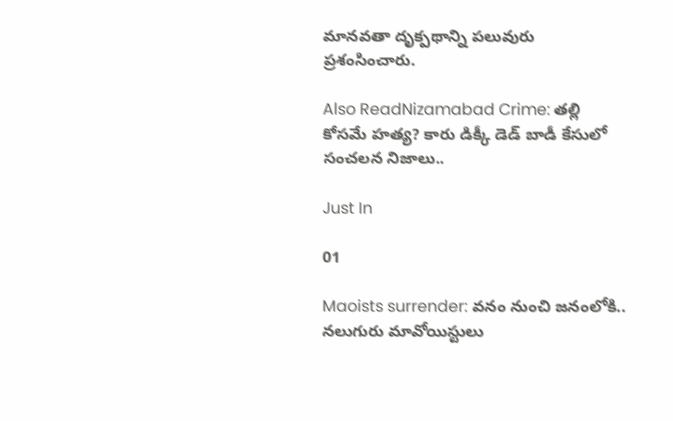మానవతా దృక్పథాన్ని పలువురు ప్రశంసించారు.

Also ReadNizamabad Crime: తల్లి కోసమే హత్య? కారు డిక్కీ డెడ్ బాడీ కేసులో సంచలన నిజాలు..

Just In

01

Maoists surrender: వనం నుంచి జనంలోకి.. నలుగురు మావోయిస్టులు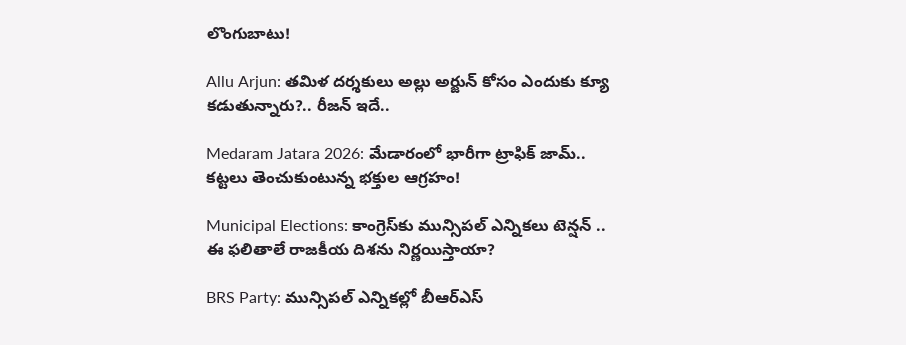లొంగుబాటు!

Allu Arjun: తమిళ దర్శకులు అల్లు అర్జున్ కోసం ఎందుకు క్యూ కడుతున్నారు?.. రీజన్ ఇదే..

Medaram Jatara 2026: మేడారంలో భారీగా ట్రాఫిక్ జామ్.. కట్టలు తెంచుకుంటున్న భక్తుల ఆగ్రహం!

Municipal Elections: కాంగ్రెస్‌కు మున్సిపల్ ఎన్నికలు టెన్షన్ .. ఈ ఫలితాలే రాజకీయ దిశను నిర్ణయిస్తాయా?

BRS Party: మున్సిపల్ ఎన్నికల్లో బీఆర్ఎస్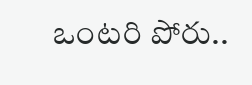ఒంటరి పోరు..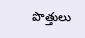పొత్తులు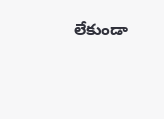లేకుండా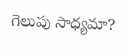గెలుపు సాధ్యమా?